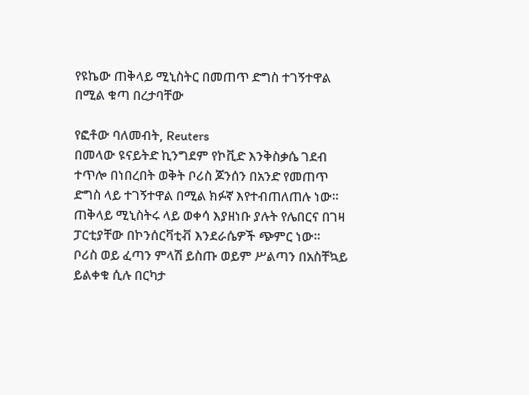የዩኬው ጠቅላይ ሚኒስትር በመጠጥ ድግስ ተገኝተዋል በሚል ቁጣ በረታባቸው

የፎቶው ባለመብት, Reuters
በመላው ዩናይትድ ኪንግደም የኮቪድ እንቅስቃሴ ገደብ ተጥሎ በነበረበት ወቅት ቦሪስ ጆንሰን በአንድ የመጠጥ ድግስ ላይ ተገኝተዋል በሚል ክፉኛ እየተብጠለጠሉ ነው።
ጠቅላይ ሚኒስትሩ ላይ ወቀሳ እያዘነቡ ያሉት የሌበርና በገዛ ፓርቲያቸው በኮንሰርቫቲቭ እንደራሴዎች ጭምር ነው።
ቦሪስ ወይ ፈጣን ምላሽ ይስጡ ወይም ሥልጣን በአስቸኳይ ይልቀቁ ሲሉ በርካታ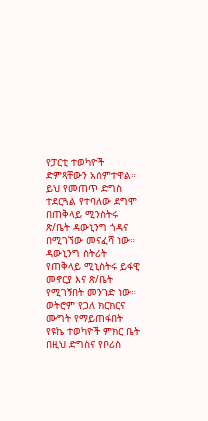የፓርቲ ተወካዮች ድምጻቸውን አሰምተዋል።
ይህ የመጠጥ ድግስ ተደርጓል የተባለው ደግሞ በጠቅላይ ሚንስትሩ ጽ/ቤት ዳውኒንግ ጎዳና በሚገኘው መናፈሻ ነው።
ዳውኒንግ ስትሪት የጠቅላይ ሚኒስትሩ ይፋዊ መኖርያ እና ጽ/ቤት የሚገኝበት መንገድ ነው።
ወትሮም የጋለ ክርክርና ሙግት የማይጠፋበት የዩኬ ተወካዮች ምክር ቤት በዚህ ድግስና የቦሪስ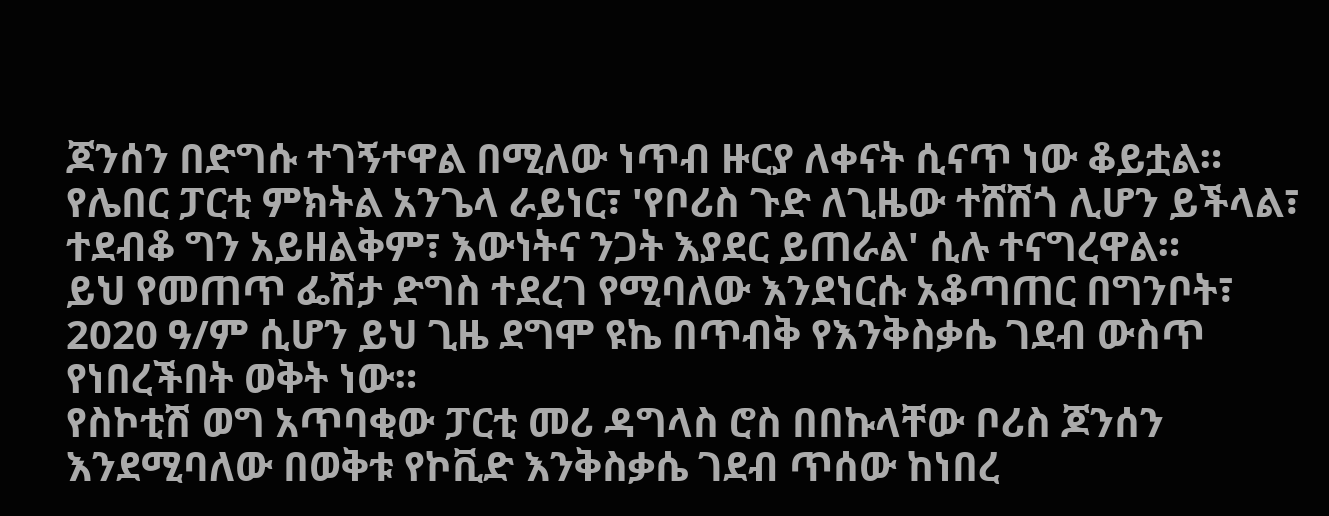ጆንሰን በድግሱ ተገኝተዋል በሚለው ነጥብ ዙርያ ለቀናት ሲናጥ ነው ቆይቷል።
የሌበር ፓርቲ ምክትል አንጌላ ራይነር፣ 'የቦሪስ ጉድ ለጊዜው ተሸሽጎ ሊሆን ይችላል፣ ተደብቆ ግን አይዘልቅም፣ እውነትና ንጋት እያደር ይጠራል' ሲሉ ተናግረዋል።
ይህ የመጠጥ ፌሽታ ድግስ ተደረገ የሚባለው እንደነርሱ አቆጣጠር በግንቦት፣ 2020 ዓ/ም ሲሆን ይህ ጊዜ ደግሞ ዩኬ በጥብቅ የእንቅስቃሴ ገደብ ውስጥ የነበረችበት ወቅት ነው።
የስኮቲሽ ወግ አጥባቂው ፓርቲ መሪ ዳግላስ ሮስ በበኩላቸው ቦሪስ ጆንሰን እንደሚባለው በወቅቱ የኮቪድ እንቅስቃሴ ገደብ ጥሰው ከነበረ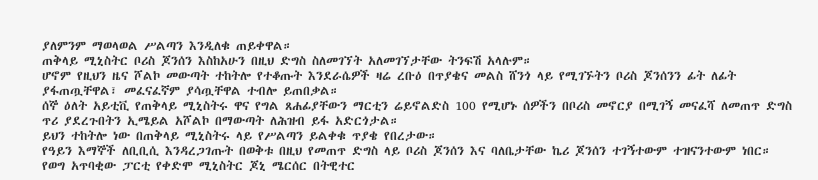ያለምንም ማወላወል ሥልጣን እንዲለቁ ጠይቀዋል።
ጠቅላይ ሚኒስትር ቦሪስ ጆንሰን እስከአሁን በዚህ ድግስ ስለመገኘት አለመገኘታቸው ትንፍሽ አላሉም።
ሆኖም የዚህን ዜና ሾልኮ መውጣት ተከትሎ የተቆጡት እንደራሴዎች ዛሬ ረቡዕ በጥያቄና መልስ ሸንጎ ላይ የሚገኙትን ቦሪስ ጆንሰንን ፊት ለፊት ያፋጠጧቸዋል፣ መፈናፈኛም ያሳጧቸዋል ተብሎ ይጠበቃል።
ሰኞ ዕለት አይቲቪ የጠቅላይ ሚኒስትሩ ዋና የግል ጸሐፊያቸውን ማርቲን ሬይኖልድስ 100 የሚሆኑ ሰዎችን በቦሪስ መኖርያ በሚገኝ መናፈሻ ለመጠጥ ድግስ ጥሪ ያደረጉበትን ኢሜይል አሾልኮ በማውጣት ለሕዝብ ይፋ አድርጎታል።
ይህን ተከትሎ ነው በጠቅላይ ሚኒስትሩ ላይ የሥልጣን ይልቀቁ ጥያቄ የበረታው።
የዓይን እማኞች ለቢቢሲ እንዳረጋገጡት በወቅቱ በዚህ የመጠጥ ድግስ ላይ ቦሪስ ጆንሰን እና ባለቤታቸው ኬሪ ጆንሰን ተገኝተውም ተዝናንተውም ነበር።
የወግ አጥባቂው ፓርቲ የቀድሞ ሚኒስትር ጆኒ ሜርሰር በትዊተር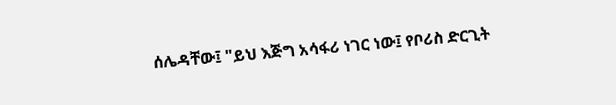ሰሌዳቸው፤ "ይህ እጅግ አሳፋሪ ነገር ነው፤ የቦሪስ ድርጊት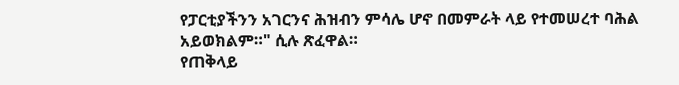የፓርቲያችንን አገርንና ሕዝብን ምሳሌ ሆኖ በመምራት ላይ የተመሠረተ ባሕል አይወክልም።" ሲሉ ጽፈዋል።
የጠቅላይ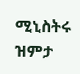ሚኒስትሩ ዝምታ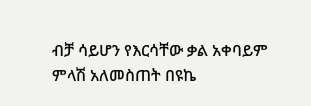ብቻ ሳይሆን የእርሳቸው ቃል አቀባይም ምላሽ አለመስጠት በዩኬ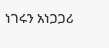ነገሩን አነጋጋሪ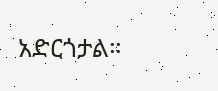አድርጎታል።